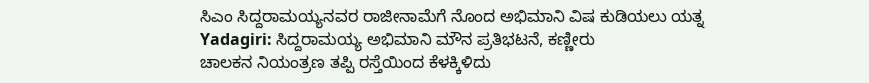ಸಿಎಂ ಸಿದ್ದರಾಮಯ್ಯನವರ ರಾಜೀನಾಮೆಗೆ ನೊಂದ ಅಭಿಮಾನಿ ವಿಷ ಕುಡಿಯಲು ಯತ್ನ
Yadagiri: ಸಿದ್ದರಾಮಯ್ಯ ಅಭಿಮಾನಿ ಮೌನ ಪ್ರತಿಭಟನೆ, ಕಣ್ಣೀರು
ಚಾಲಕನ ನಿಯಂತ್ರಣ ತಪ್ಪಿ ರಸ್ತೆಯಿಂದ ಕೆಳಕ್ಕಿಳಿದು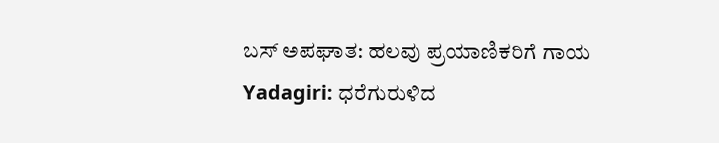ಬಸ್ ಅಪಘಾತ: ಹಲವು ಪ್ರಯಾಣಿಕರಿಗೆ ಗಾಯ
Yadagiri: ಧರೆಗುರುಳಿದ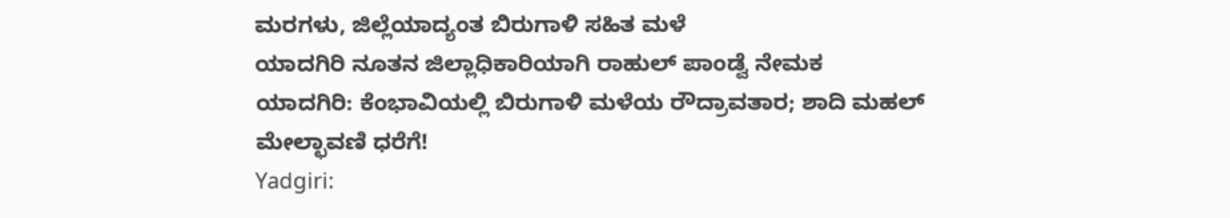ಮರಗಳು, ಜಿಲ್ಲೆಯಾದ್ಯಂತ ಬಿರುಗಾಳಿ ಸಹಿತ ಮಳೆ
ಯಾದಗಿರಿ ನೂತನ ಜಿಲ್ಲಾಧಿಕಾರಿಯಾಗಿ ರಾಹುಲ್ ಪಾಂಡ್ವೆ ನೇಮಕ
ಯಾದಗಿರಿ: ಕೆಂಭಾವಿಯಲ್ಲಿ ಬಿರುಗಾಳಿ ಮಳೆಯ ರೌದ್ರಾವತಾರ; ಶಾದಿ ಮಹಲ್ ಮೇಲ್ಛಾವಣಿ ಧರೆಗೆ!
Yadgiri: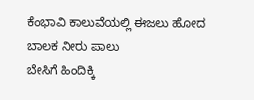ಕೆಂಭಾವಿ ಕಾಲುವೆಯಲ್ಲಿ ಈಜಲು ಹೋದ ಬಾಲಕ ನೀರು ಪಾಲು
ಬೇಸಿಗೆ ಹಿಂದಿಕ್ಕಿ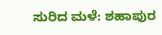ಸುರಿದ ಮಳೆ: ಶಹಾಪುರ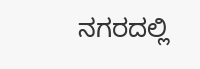ನಗರದಲ್ಲಿ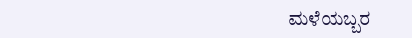ಮಳೆಯಬ್ಬರ